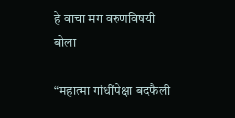हे वाचा मग वरुणविषयी बोला

“महात्मा गांधींपेक्षा बदफैली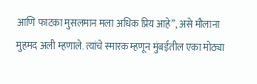आणि फाटका मुसलमान मला अधिक प्रिय आहे”, असे मौलाना मुहमद अली म्हणाले. त्यांचे स्मारक म्हणून मुंबईतील एका मोठ्या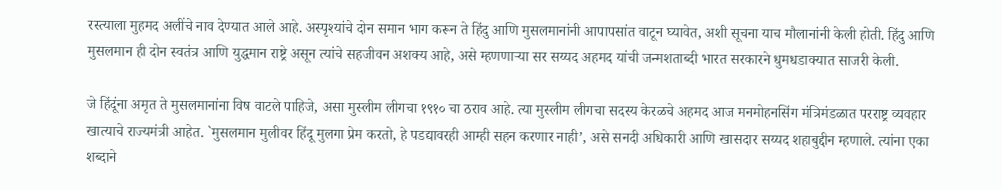रस्त्याला मुहमद अलींचे नाव देण्यात आले आहे. अस्पृश्यांचे दोन समान भाग करून ते हिंदु आणि मुसलमानांनी आपापसांत वाटून घ्यावेत, अशी सूचना याच मौलानांनी केली होती. हिंदु आणि मुसलमान ही दोन स्वतंत्र आणि युद्धमान राष्ट्रे असून त्यांचे सहजीवन अशक्य आहे, असे म्हणणार्‍या सर सय्यद अहमद यांची जन्मशताब्दी भारत सरकारने धुमधडाक्यात साजरी केली.

जे हिंदूंना अमृत ते मुसलमानांना विष वाटले पाहिजे, असा मुस्लीम लीगचा १९१० चा ठराव आहे. त्या मुस्लीम लीगचा सदस्य केरळचे अहमद आज मनमोहनसिंग मंत्रिमंडळात परराष्ट्र व्यवहार खात्याचे राज्यमंत्री आहेत. `मुसलमान मुलीवर हिंदू मुलगा प्रेम करतो, हे पडद्यावरही आम्ही सहन करणार नाही’, असे सनदी अधिकारी आणि खासदार सय्यद शहाबुद्दीन म्हणाले. त्यांना एका शब्दाने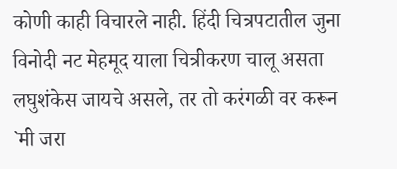कोणी काही विचारले नाही. हिंदी चित्रपटातील जुना विनोदी नट मेहमूद याला चित्रीकरण चालू असता लघुशंकेस जायचे असले, तर तो करंगळी वर करून `मी जरा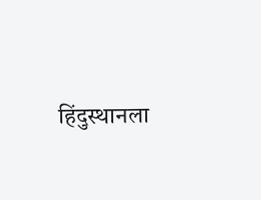हिंदुस्थानला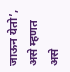जाऊन येतो’, असे म्हणत असे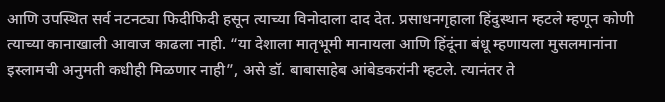आणि उपस्थित सर्व नटनट्या फिदीफिदी हसून त्याच्या विनोदाला दाद देत. प्रसाधनगृहाला हिंदुस्थान म्हटले म्हणून कोणी त्याच्या कानाखाली आवाज काढला नाही. “या देशाला मातृभूमी मानायला आणि हिंदूंना बंधू म्हणायला मुसलमानांना इस्लामची अनुमती कधीही मिळणार नाही”, असे डॉ. बाबासाहेब आंबेडकरांनी म्हटले. त्यानंतर ते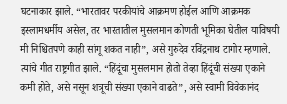घटनाकार झाले. “भारतावर परकीयांचे आक्रमण होईल आणि आक्रमक इस्लामधर्मीय असेल, तर भारतातील मुसलमान कोणती भूमिका घेतील याविषयी मी निश्चितपणे काही सांगू शकत नाही”, असे गुरुदेव रविंद्रनाथ टागोर म्हणाले. त्यांचे गीत राष्ट्रगीत झाले. “हिंदूंचा मुसलमान होतो तेव्हा हिंदूंची संख्या एकाने कमी होते, असे नसून शत्रूची संख्या एकाने वाढते”, असे स्वामी विवेकानंद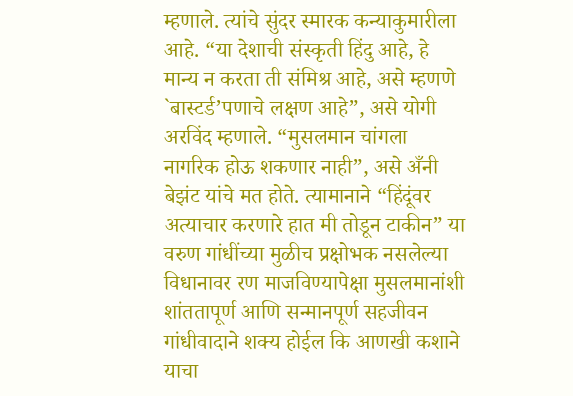म्हणाले. त्यांचे सुंदर स्मारक कन्याकुमारीला आहे. “या देशाची संस्कृती हिंदु आहे, हे मान्य न करता ती संमिश्र आहे, असे म्हणणे `बास्टर्ड’पणाचे लक्षण आहे”, असे योगी अरविंद म्हणाले. “मुसलमान चांगला नागरिक होऊ शकणार नाही”, असे अँनी बेझंट यांचे मत होते. त्यामानाने “हिंदूंवर अत्याचार करणारे हात मी तोडून टाकीन” या वरुण गांधींच्या मुळीच प्रक्षोभक नसलेल्या विधानावर रण माजविण्यापेक्षा मुसलमानांशी शांततापूर्ण आणि सन्मानपूर्ण सहजीवन गांधीवादाने शक्य होईल कि आणखी कशाने याचा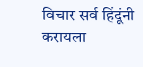विचार सर्व हिंदूंनी करायला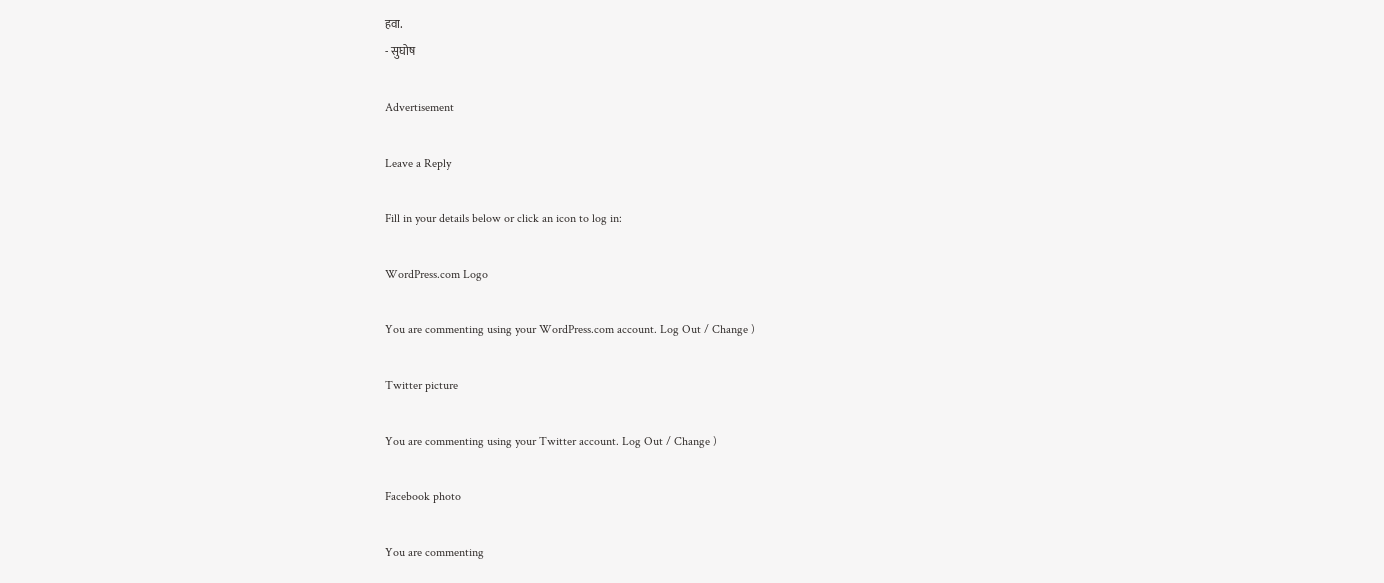हवा.
- सुघोष

Advertisement

Leave a Reply

Fill in your details below or click an icon to log in:

WordPress.com Logo

You are commenting using your WordPress.com account. Log Out / Change )

Twitter picture

You are commenting using your Twitter account. Log Out / Change )

Facebook photo

You are commenting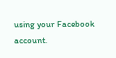using your Facebook account.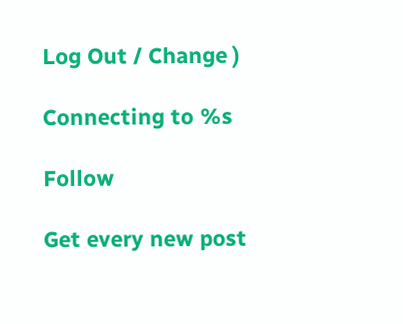Log Out / Change )

Connecting to %s

Follow

Get every new post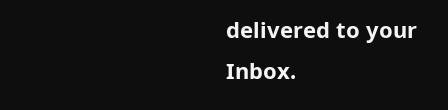delivered to your Inbox.